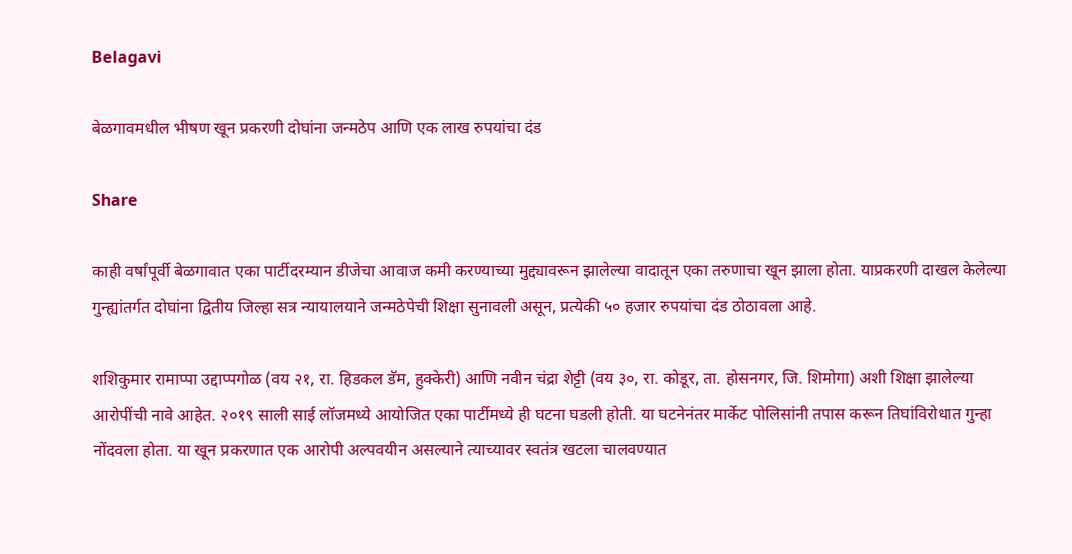Belagavi

बेळगावमधील भीषण खून प्रकरणी दोघांना जन्मठेप आणि एक लाख रुपयांचा दंड

Share

काही वर्षांपूर्वी बेळगावात एका पार्टीदरम्यान डीजेचा आवाज कमी करण्याच्या मुद्द्यावरून झालेल्या वादातून एका तरुणाचा खून झाला होता. याप्रकरणी दाखल केलेल्या गुन्ह्यांतर्गत दोघांना द्वितीय जिल्हा सत्र न्यायालयाने जन्मठेपेची शिक्षा सुनावली असून, प्रत्येकी ५० हजार रुपयांचा दंड ठोठावला आहे.

शशिकुमार रामाप्पा उद्दाप्पगोळ (वय २१, रा. हिडकल डॅम, हुक्केरी) आणि नवीन चंद्रा शेट्टी (वय ३०, रा. कोडूर, ता. होसनगर, जि. शिमोगा) अशी शिक्षा झालेल्या आरोपींची नावे आहेत. २०१९ साली साई लॉजमध्ये आयोजित एका पार्टीमध्ये ही घटना घडली होती. या घटनेनंतर मार्केट पोलिसांनी तपास करून तिघांविरोधात गुन्हा नोंदवला होता. या खून प्रकरणात एक आरोपी अल्पवयीन असल्याने त्याच्यावर स्वतंत्र खटला चालवण्यात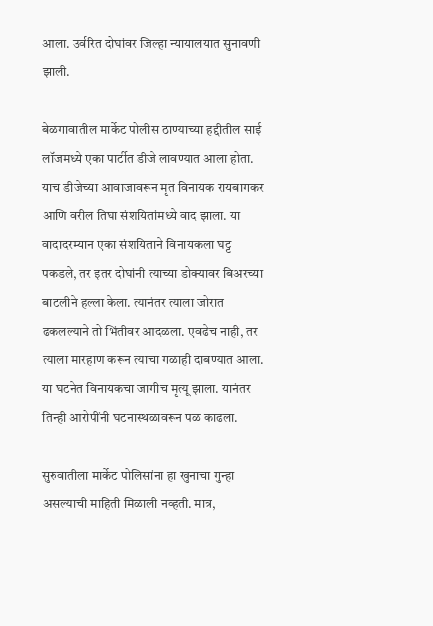आला. उर्वरित दोघांवर जिल्हा न्यायालयात सुनावणी झाली.

बेळगावातील मार्केट पोलीस ठाण्याच्या हद्दीतील साई लॉजमध्ये एका पार्टीत डीजे लावण्यात आला होता. याच डीजेच्या आवाजावरून मृत विनायक रायबागकर आणि वरील तिघा संशयितांमध्ये वाद झाला. या वादादरम्यान एका संशयिताने विनायकला घट्ट पकडले, तर इतर दोघांनी त्याच्या डोक्यावर बिअरच्या बाटलीने हल्ला केला. त्यानंतर त्याला जोरात ढकलल्याने तो भिंतीवर आदळला. एवढेच नाही, तर त्याला मारहाण करून त्याचा गळाही दाबण्यात आला. या घटनेत विनायकचा जागीच मृत्यू झाला. यानंतर तिन्ही आरोपींनी घटनास्थळावरून पळ काढला.

सुरुवातीला मार्केट पोलिसांना हा खुनाचा गुन्हा असल्याची माहिती मिळाली नव्हती. मात्र,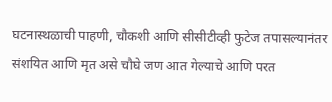घटनास्थळाची पाहणी, चौकशी आणि सीसीटीव्ही फुटेज तपासल्यानंतर संशयित आणि मृत असे चौघे जण आत गेल्याचे आणि परत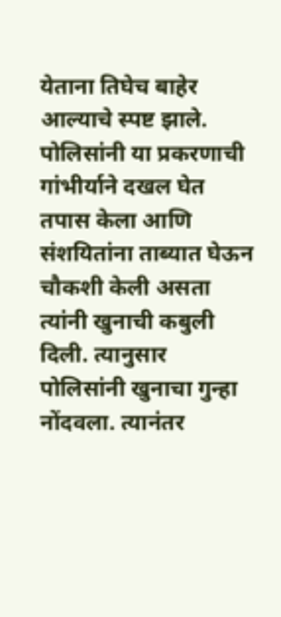येताना तिघेच बाहेर आल्याचे स्पष्ट झाले. पोलिसांनी या प्रकरणाची गांभीर्याने दखल घेत तपास केला आणि संशयितांना ताब्यात घेऊन चौकशी केली असता त्यांनी खुनाची कबुली दिली. त्यानुसार पोलिसांनी खुनाचा गुन्हा नोंदवला. त्यानंतर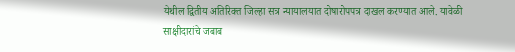येथील द्वितीय अतिरिक्त जिल्हा सत्र न्यायालयात दोषारोपपत्र दाखल करण्यात आले. यावेळी साक्षीदारांचे जबाब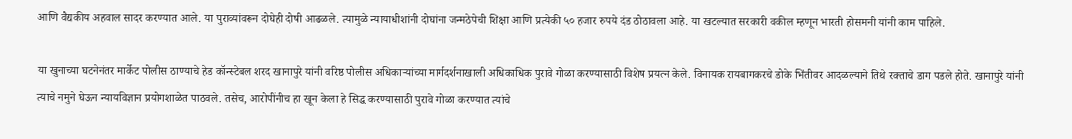आणि वैद्यकीय अहवाल सादर करण्यात आले. या पुराव्यांवरून दोघेही दोषी आढळले. त्यामुळे न्यायाधीशांनी दोघांना जन्मठेपेची शिक्षा आणि प्रत्येकी ५० हजार रुपये दंड ठोठावला आहे. या खटल्यात सरकारी वकील म्हणून भारती होसमनी यांनी काम पाहिले.

या खुनाच्या घटनेनंतर मार्केट पोलीस ठाण्याचे हेड कॉन्स्टेबल शरद खानापुरे यांनी वरिष्ठ पोलीस अधिकाऱ्यांच्या मार्गदर्शनाखाली अधिकाधिक पुरावे गोळा करण्यासाठी विशेष प्रयत्न केले. विनायक रायबागकरचे डोके भिंतीवर आदळल्याने तिथे रक्ताचे डाग पडले होते. खानापुरे यांनी त्याचे नमुने घेऊन न्यायविज्ञान प्रयोगशाळेत पाठवले. तसेच, आरोपींनीच हा खून केला हे सिद्ध करण्यासाठी पुरावे गोळा करण्यात त्यांचे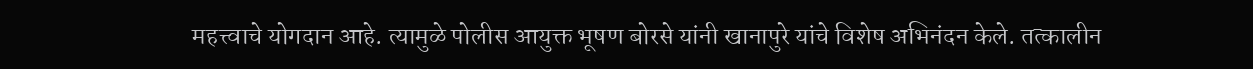महत्त्वाचे योगदान आहे. त्यामुळे पोलीस आयुक्त भूषण बोरसे यांनी खानापुरे यांचे विशेष अभिनंदन केले. तत्कालीन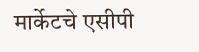मार्केटचे एसीपी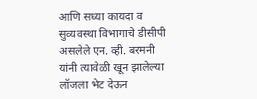आणि सध्या कायदा व सुव्यवस्था विभागाचे डीसीपी असलेले एन. व्ही. बरमनी यांनी त्यावेळी खून झालेल्या लॉजला भेट देऊन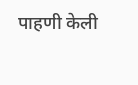पाहणी केली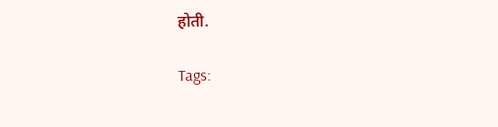होती.

Tags: